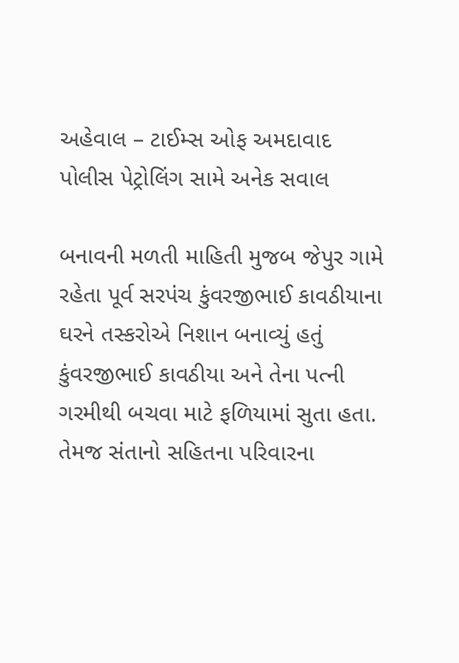અહેવાલ – ટાઈમ્સ ઓફ અમદાવાદ
પોલીસ પેટ્રોલિંગ સામે અનેક સવાલ

બનાવની મળતી માહિતી મુજબ જેપુર ગામે રહેતા પૂર્વ સરપંચ કુંવરજીભાઈ કાવઠીયાના ઘરને તસ્કરોએ નિશાન બનાવ્યું હતું કુંવરજીભાઈ કાવઠીયા અને તેના પત્ની ગરમીથી બચવા માટે ફળિયામાં સુતા હતા. તેમજ સંતાનો સહિતના પરિવારના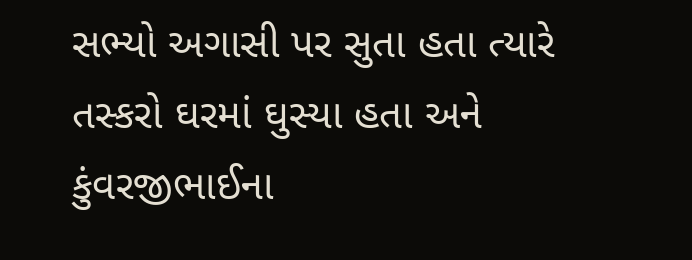સભ્યો અગાસી પર સુતા હતા ત્યારે તસ્કરો ઘરમાં ઘુસ્યા હતા અને કુંવરજીભાઈના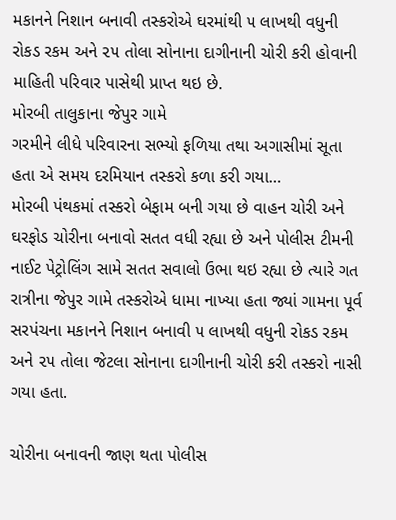મકાનને નિશાન બનાવી તસ્કરોએ ઘરમાંથી ૫ લાખથી વધુની રોકડ રકમ અને ૨૫ તોલા સોનાના દાગીનાની ચોરી કરી હોવાની માહિતી પરિવાર પાસેથી પ્રાપ્ત થઇ છે.
મોરબી તાલુકાના જેપુર ગામે
ગરમીને લીધે પરિવારના સભ્યો ફળિયા તથા અગાસીમાં સૂતા હતા એ સમય દરમિયાન તસ્કરો કળા કરી ગયા…
મોરબી પંથકમાં તસ્કરો બેફામ બની ગયા છે વાહન ચોરી અને ઘરફોડ ચોરીના બનાવો સતત વધી રહ્યા છે અને પોલીસ ટીમની નાઈટ પેટ્રોલિંગ સામે સતત સવાલો ઉભા થઇ રહ્યા છે ત્યારે ગત રાત્રીના જેપુર ગામે તસ્કરોએ ધામા નાખ્યા હતા જ્યાં ગામના પૂર્વ સરપંચના મકાનને નિશાન બનાવી ૫ લાખથી વધુની રોકડ રકમ અને ૨૫ તોલા જેટલા સોનાના દાગીનાની ચોરી કરી તસ્કરો નાસી ગયા હતા.

ચોરીના બનાવની જાણ થતા પોલીસ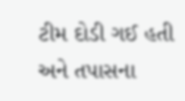ટીમ દોડી ગઈ હતી અને તપાસના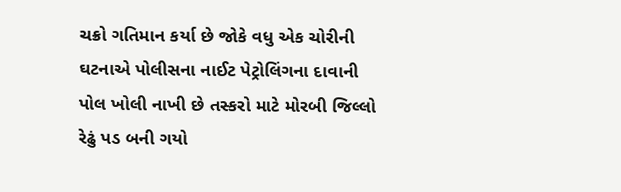ચક્રો ગતિમાન કર્યા છે જોકે વધુ એક ચોરીની ઘટનાએ પોલીસના નાઈટ પેટ્રોલિંગના દાવાની પોલ ખોલી નાખી છે તસ્કરો માટે મોરબી જિલ્લો રેઢું પડ બની ગયો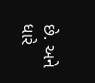છે. અને ધારે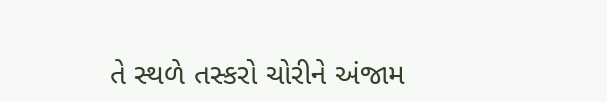તે સ્થળે તસ્કરો ચોરીને અંજામ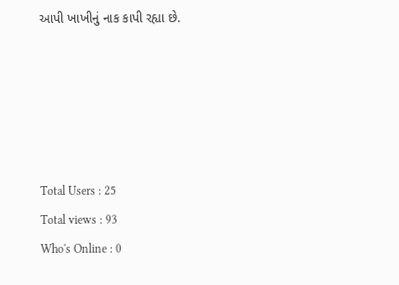આપી ખાખીનું નાક કાપી રહ્યા છે.





Total Users : 25
Total views : 93
Who's Online : 0